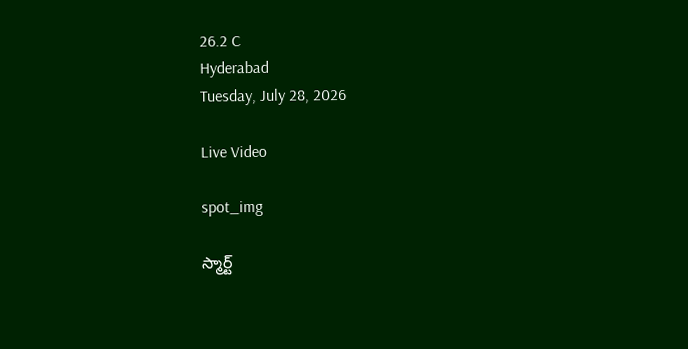26.2 C
Hyderabad
Tuesday, July 28, 2026

Live Video

spot_img

స్మార్ట్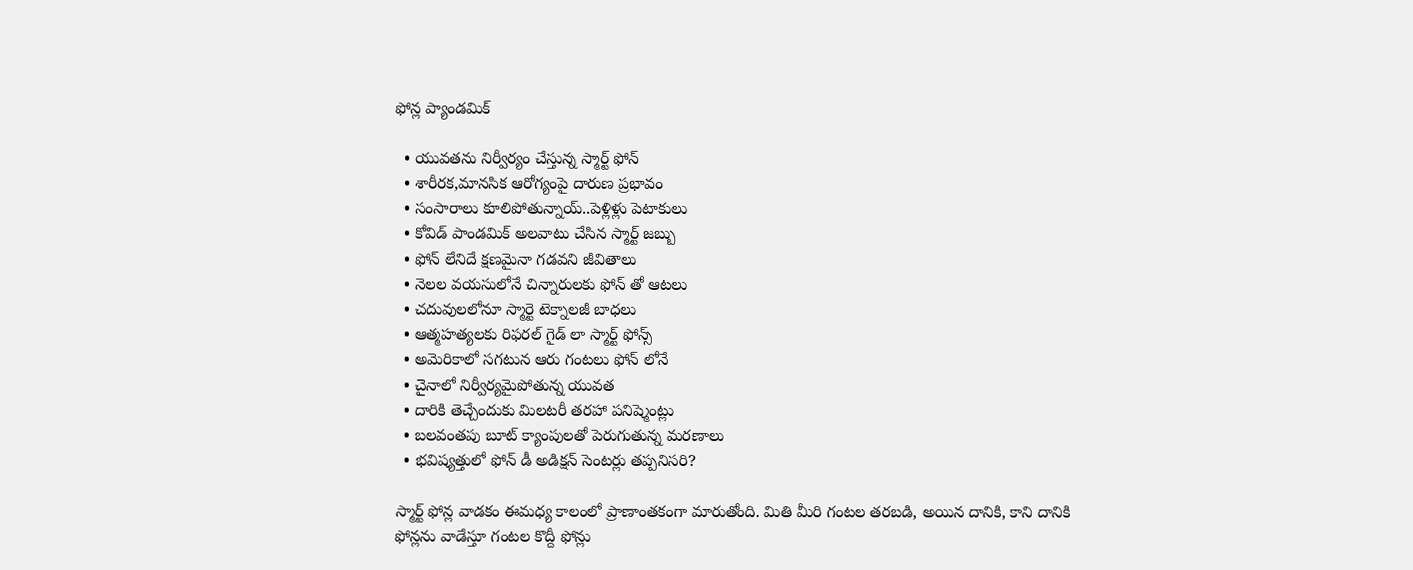ఫోన్ల ప్యాండమిక్

  • యువతను నిర్వీర్యం చేస్తున్న స్మార్ట్ ఫోన్
  • శారీరక,మానసిక ఆరోగ్యంపై దారుణ ప్రభావం
  • సంసారాలు కూలిపోతున్నాయ్..పెళ్లిళ్లు పెటాకులు
  • కోవిడ్‌ పాండమిక్ అలవాటు చేసిన స్మార్ట్ జబ్బు
  • ఫోన్ లేనిదే క్షణమైనా గడవని జీవితాలు
  • నెలల వయసులోనే చిన్నారులకు ఫోన్ తో ఆటలు
  • చదువులలోనూ స్మార్టె టెక్నాలజీ బాధలు
  • ఆత్మహత్యలకు రిఫరల్‌ గైడ్‌ లా స్మార్ట్ ఫోన్స్
  • అమెరికాలో సగటున ఆరు గంటలు ఫోన్ లోనే
  • చైనాలో నిర్వీర్యమైపోతున్న యువత
  • దారికి తెచ్చేందుకు మిలటరీ తరహా పనిష్మెంట్లు
  • బలవంతపు బూట్ క్యాంపులతో పెరుగుతున్న మరణాలు
  • భవిష్యత్తులో ఫోన్‌ డీ అడిక్షన్ సెంటర్లు తప్పనిసరి?

స్మార్ట్ ఫోన్ల వాడకం ఈమధ్య కాలంలో ప్రాణాంతకంగా మారుతోంది. మితి మీరి గంటల తరబడి, అయిన దానికి, కాని దానికి ఫోన్లను వాడేస్తూ గంటల కొద్దీ ఫోన్లు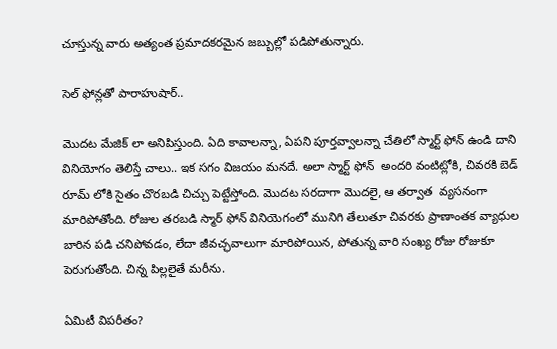చూస్తున్న వారు అత్యంత ప్రమాదకరమైన జబ్బుల్లో పడిపోతున్నారు.

సెల్‌ ఫోన్లతో పారాహుషార్..

మొదట మేజిక్ లా అనిపిస్తుంది. ఏది కావాలన్నా, ఏపని పూర్తవ్వాలన్నా చేతిలో స్మార్ట్ ఫోన్ ఉండి దాని వినియోగం తెలిస్తే చాలు.. ఇక సగం విజయం మనదే. అలా స్మార్ట్ ఫోన్  అందరి వంటిట్లోకి, చివరకి బెడ్ రూమ్ లోకి సైతం చొరబడి చిచ్చు పెట్టేస్తోంది. మొదట సరదాగా మొదలై, ఆ తర్వాత  వ్యసనంగా మారిపోతోంది. రోజుల తరబడి స్మార్ ఫోన్ వినియెగంలో మునిగి తేలుతూ చివరకు ప్రాణాంతక వ్యాధుల బారిన పడి చనిపోవడం, లేదా జీవచ్ఛవాలుగా మారిపోయిన, పోతున్న వారి సంఖ్య రోజు రోజుకూ పెరుగుతోంది. చిన్న పిల్లలైతే మరీను.

ఏమిటీ విపరీతం?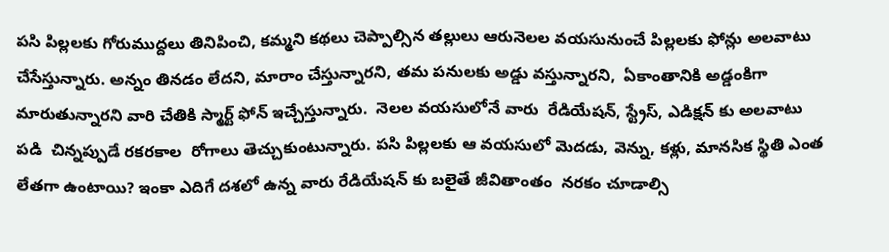పసి పిల్లలకు గోరుముద్దలు తినిపించి, కమ్మని కథలు చెప్పాల్సిన తల్లులు ఆరునెలల వయసునుంచే పిల్లలకు ఫోన్లు అలవాటు చేసేస్తున్నారు. అన్నం తినడం లేదని, మారాం చేస్తున్నారని, తమ పనులకు అడ్డు వస్తున్నారని,  ఏకాంతానికి అడ్డంకిగా మారుతున్నారని వారి చేతికి స్మార్ట్ ఫోన్ ఇచ్చేస్తున్నారు.  నెలల వయసులోనే వారు  రేడియేషన్, స్ట్రేస్, ఎడిక్షన్ కు అలవాటు పడి  చిన్నప్పుడే రకరకాల  రోగాలు తెచ్చుకుంటున్నారు. పసి పిల్లలకు ఆ వయసులో మెదడు, వెన్ను, కళ్లు, మానసిక స్థితి ఎంత లేతగా ఉంటాయి? ఇంకా ఎదిగే దశలో ఉన్న వారు రేడియేషన్ కు బలైతే జీవితాంతం  నరకం చూడాల్సి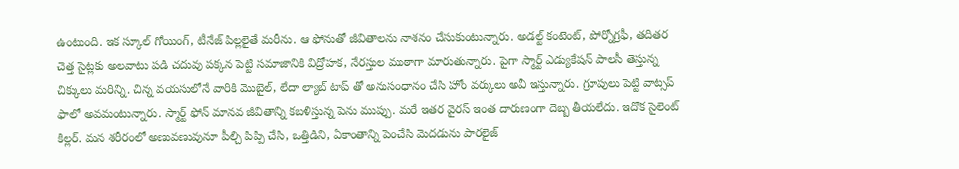ఉంటుంది. ఇక స్కూల్‌ గోయింగ్, టీనేజ్ పిల్లలైతే మరీను. ఆ ఫోనుతో జీవితాలను నాశనం చేసుకుంటున్నారు. అడల్ట్ కంటెంట్, పోర్నోగ్రఫీ, తదితర చెత్త సైట్లకు అలవాటు పడి చదువు పక్కన పెట్టి సమాజానికి విద్రోహక, నేరస్తుల ముఠాగా మారుతున్నారు. పైగా స్మార్ట్ ఎడ్యుకేషన్ పాలసీ తెస్తున్న చిక్కులు మరిన్ని. చిన్న వయసులోనే వారికి మొబైల్‌, లేదా ల్యాబ్ టాప్ తో అనుసంధానం చేసి హోం వర్కులు అవీ ఇస్తున్నారు. గ్రూపులు పెట్టి వాట్సప్ ఫాలో అవమంటున్నారు. స్మార్ట్ ఫోన్ మానవ జీవితాన్ని కబళిస్తున్న పెను ముప్పు. మరే ఇతర వైరస్ ఇంత దారుణంగా దెబ్బ తీయలేదు. ఇదొక సైలెంట్ కిల్లర్. మన శరీరంలో అణువణువునూ పీల్చి పిప్పి చేసి, ఒత్తిడిని, ఏకాంతాన్ని పెంచేసి మెదడును పారలైజ్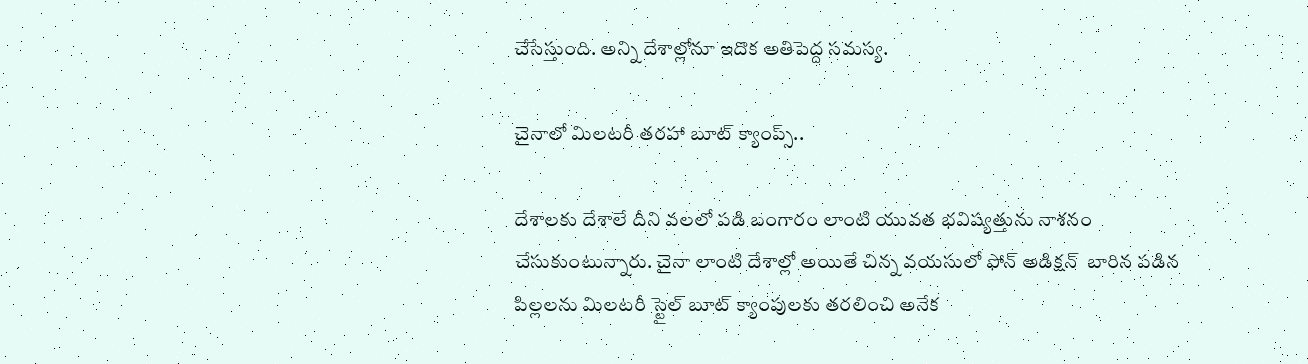చేసేస్తుంది. అన్ని దేశాల్లోనూ ఇదొక అతిపెద్ద సమస్య.

చైనాలో మిలటరీ తరహా బూట్ క్యాంప్స్..

దేశాలకు దేశాలే దీని వలలో పడి బంగారం లాంటి యువత భవిష్యత్తును నాశనం చేసుకుంటున్నారు. చైనా లాంటి దేశాల్లో అయితే చిన్న వయసులో ఫోన్ అడిక్షన్  బారిన పడిన పిల్లలను మిలటరీ స్టైల్‌ బూట్‌ క్యాంపులకు తరలించి అనేక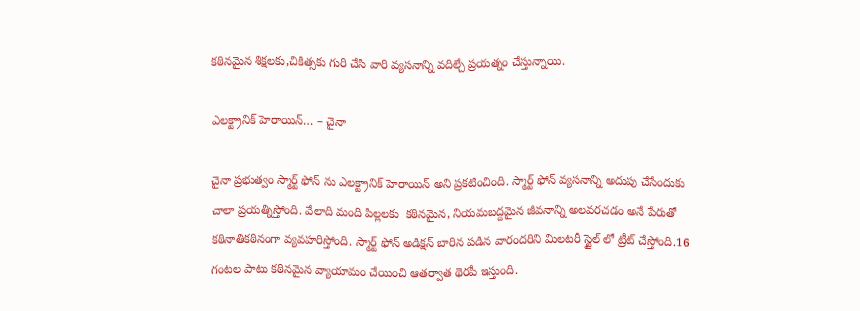కఠినమైన శిక్షలకు,చికిత్సకు గురి చేసి వారి వ్యసనాన్ని వదిల్చే ప్రయత్నం చేస్తున్నాయి.

ఎలక్ట్రానిక్ హెరాయిన్… – చైనా

చైనా ప్రభుత్వం స్మార్ట్ ఫోన్‌ ను ఎలక్ట్రానిక్ హెరాయిన్ అని ప్రకటించింది. స్మార్ట్ ఫోన్ వ్యసనాన్ని అదుపు చేసేందుకు చాలా ప్రయత్నిస్తోంది. వేలాది మంది పిల్లలకు  కఠినమైన, నియమబద్దమైన జీవనాన్ని అలవరచడం అనే పేరుతో కఠినాతికఠినంగా వ్యవహరిస్తోంది. స్మార్ట్ ఫోన్ అడిక్షన్ బారిన పడిన వారందరిని మిలటరీ స్టైల్‌ లో ట్రీట్ చేస్తోంది.16 గంటల పాటు కఠినమైన వ్యాయామం చేయించి ఆతర్వాత థెరపీ ఇస్తుంది.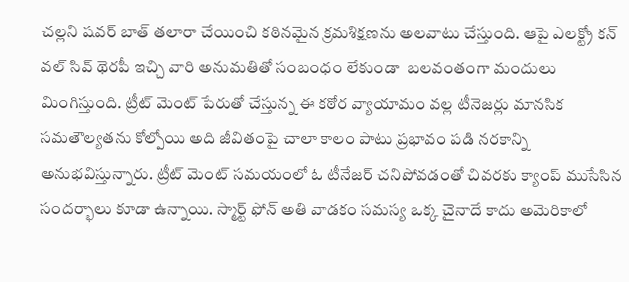చల్లని షవర్ బాత్‌ తలారా చేయించి కఠినమైన క్రమశిక్షణను అలవాటు చేస్తుంది. ఆపై ఎలక్ట్రో కన్ వల్‌ సివ్ థెరపీ ఇచ్చి వారి అనుమతితో సంబంధం లేకుండా  బలవంతంగా మందులు మింగిస్తుంది. ట్రీట్ మెంట్ పేరుతో చేస్తున్న ఈ కఠోర వ్యాయామం వల్ల టీనెజర్లు మానసిక సమతౌల్యతను కోల్పోయి అది జీవితంపై చాలా కాలం పాటు ప్రభావం పడి నరకాన్ని అనుభవిస్తున్నారు. ట్రీట్ మెంట్‌ సమయంలో ఓ టీనేజర్ చనిపోవడంతో చివరకు క్యాంప్ ముసేసిన సందర్భాలు కూడా ఉన్నాయి. స్మార్ట్ ఫోన్ అతి వాడకం సమస్య ఒక్క చైనాదే కాదు అమెరికాలో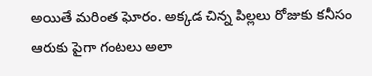అయితే మరింత ఘోరం. అక్కడ చిన్న పిల్లలు రోజుకు కనీసం ఆరుకు పైగా గంటలు అలా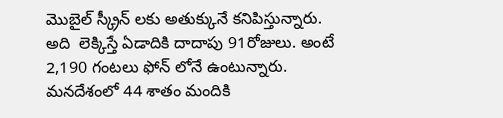మొబైల్‌ స్క్రీన్ లకు అతుక్కునే కనిపిస్తున్నారు. అది  లెక్కిస్తే ఏడాదికి దాదాపు 91రోజులు. అంటే 2,190 గంటలు ఫోన్ లోనే ఉంటున్నారు. మనదేశంలో 44 శాతం మందికి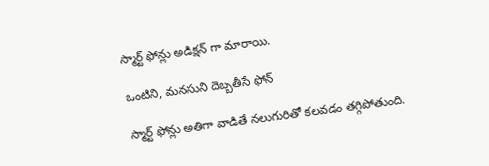స్మార్ట్ ఫోన్లు అడిక్షన్ గా మారాయి.

ఒంటిని, మనసుని దెబ్బతీసే ఫోన్

స్మార్ట్ ఫోన్లు అతిగా వాడితే నలుగురితో కలవడం తగ్గిపోతుంది.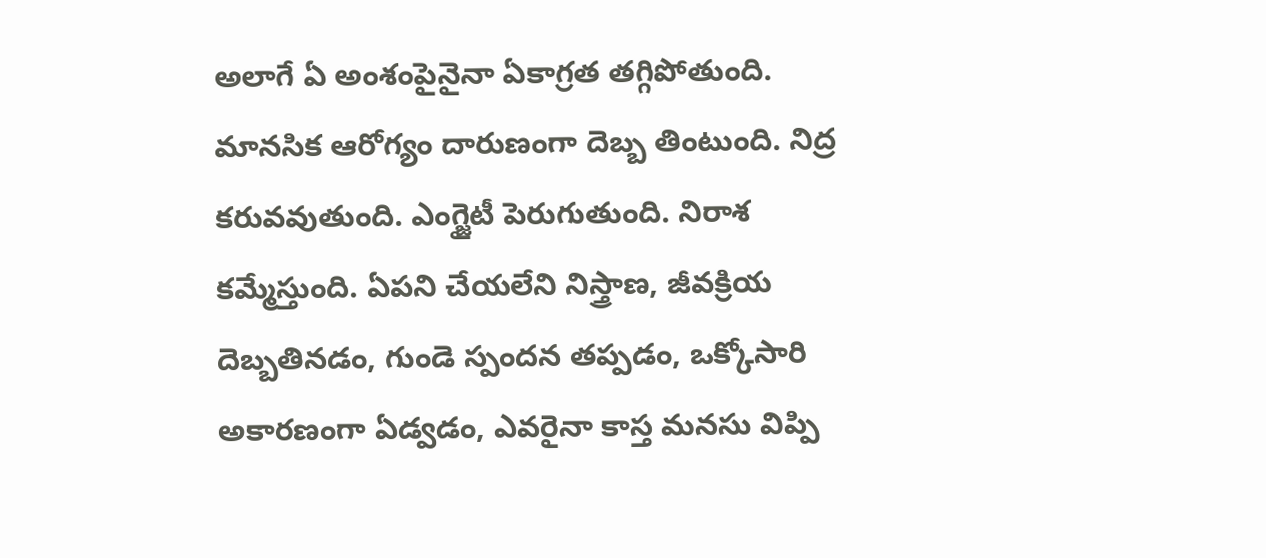అలాగే ఏ అంశంపైనైనా ఏకాగ్రత తగ్గిపోతుంది. మానసిక ఆరోగ్యం దారుణంగా దెబ్బ తింటుంది. నిద్ర కరువవుతుంది. ఎంగ్జైటీ పెరుగుతుంది. నిరాశ కమ్మేస్తుంది. ఏపని చేయలేని నిస్త్రాణ, జీవక్రియ దెబ్బతినడం, గుండె స్పందన తప్పడం, ఒక్కోసారి అకారణంగా ఏడ్వడం, ఎవరైనా కాస్త మనసు విప్పి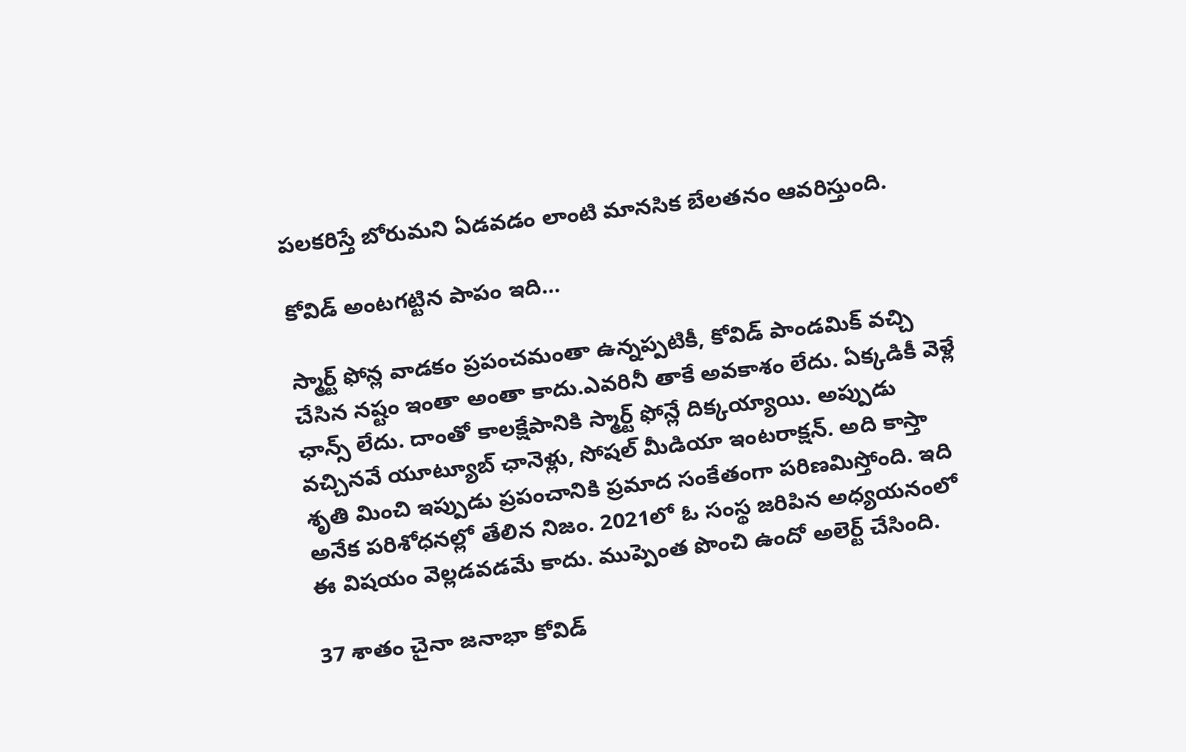పలకరిస్తే బోరుమని ఏడవడం లాంటి మానసిక బేలతనం ఆవరిస్తుంది.

కోవిడ్ అంటగట్టిన పాపం ఇది…

స్మార్ట్ ఫోన్ల వాడకం ప్రపంచమంతా ఉన్నప్పటికీ, కోవిడ్‌ పాండమిక్ వచ్చి చేసిన నష్టం ఇంతా అంతా కాదు.ఎవరినీ తాకే అవకాశం లేదు. ఏక్కడికీ వెళ్లే ఛాన్స్ లేదు. దాంతో కాలక్షేపానికి స్మార్ట్ ఫోన్లే దిక్కయ్యాయి. అప్పుడు వచ్చినవే యూట్యూబ్ ఛానెళ్లు, సోషల్‌ మీడియా ఇంటరాక్షన్. అది కాస్తా శృతి మించి ఇప్పుడు ప్రపంచానికి ప్రమాద సంకేతంగా పరిణమిస్తోంది. ఇది అనేక పరిశోధనల్లో తేలిన నిజం. 2021లో ఓ సంస్థ జరిపిన అధ్యయనంలో ఈ విషయం వెల్లడవడమే కాదు. ముప్పెంత పొంచి ఉందో అలెర్ట్ చేసింది.

37 శాతం చైనా జనాభా కోవిడ్‌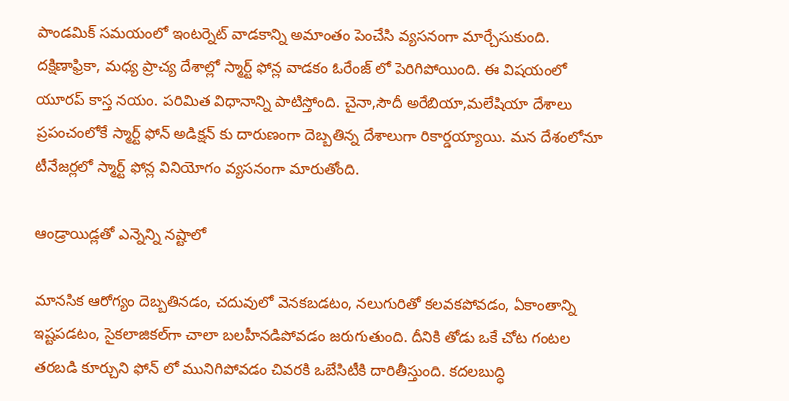పాండమిక్ సమయంలో ఇంటర్నెట్‌ వాడకాన్ని అమాంతం పెంచేసి వ్యసనంగా మార్చేసుకుంది. దక్షిణాఫ్రికా, మధ్య ప్రాచ్య దేశాల్లో స్మార్ట్ ఫోన్ల వాడకం ఓరేంజ్ లో పెరిగిపోయింది. ఈ విషయంలో యూరప్ కాస్త నయం. పరిమిత విధానాన్ని పాటిస్తోంది. చైనా,సౌదీ అరేబియా,మలేషియా దేశాలు ప్రపంచంలోకే స్మార్ట్‌ ఫోన్ అడిక్షన్ కు దారుణంగా దెబ్బతిన్న దేశాలుగా రికార్డయ్యాయి. మన దేశంలోనూ టీనేజర్లలో స్మార్ట్ ఫోన్ల వినియోగం వ్యసనంగా మారుతోంది.

ఆండ్రాయిడ్లతో ఎన్నెన్ని నష్టాలో

మానసిక ఆరోగ్యం దెబ్బతినడం, చదువులో వెనకబడటం, నలుగురితో కలవకపోవడం, ఏకాంతాన్ని ఇష్టపడటం, సైకలాజికల్‌గా చాలా బలహీనడిపోవడం జరుగుతుంది. దీనికి తోడు ఒకే చోట గంటల తరబడి కూర్చుని ఫోన్ లో మునిగిపోవడం చివరకి ఒబేసిటీకి దారితీస్తుంది. కదలబుద్ధి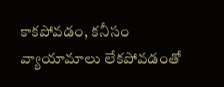కాకపోవడం, కనీసం వ్యాయామాలు లేకపోవడంతో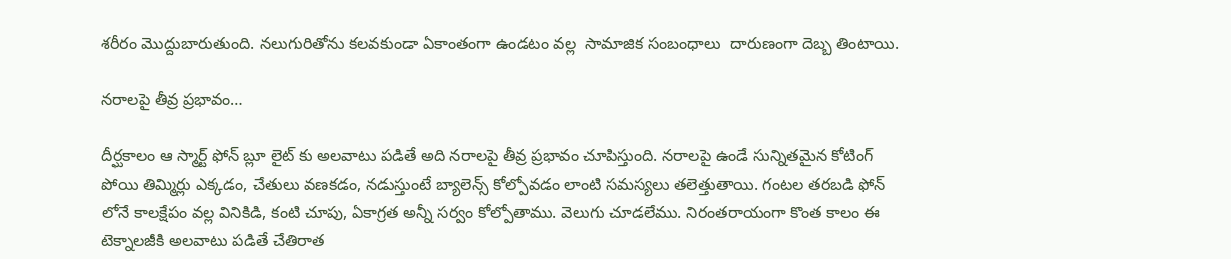శరీరం మొద్దుబారుతుంది. నలుగురితోను కలవకుండా ఏకాంతంగా ఉండటం వల్ల  సామాజిక సంబంధాలు  దారుణంగా దెబ్బ తింటాయి.

నరాలపై తీవ్ర ప్రభావం…

దీర్ఘకాలం ఆ స్మార్ట్ ఫోన్ బ్లూ లైట్‌ కు అలవాటు పడితే అది నరాలపై తీవ్ర ప్రభావం చూపిస్తుంది. నరాలపై ఉండే సున్నితమైన కోటింగ్‌ పోయి తిమ్మిర్లు ఎక్కడం, చేతులు వణకడం, నడుస్తుంటే బ్యాలెన్స్ కోల్పోవడం లాంటి సమస్యలు తలెత్తుతాయి. గంటల తరబడి ఫోన్ లోనే కాలక్షేపం వల్ల వినికిడి, కంటి చూపు, ఏకాగ్రత అన్నీ సర్వం కోల్పోతాము. వెలుగు చూడలేము. నిరంతరాయంగా కొంత కాలం ఈ టెక్నాలజీకి అలవాటు పడితే చేతిరాత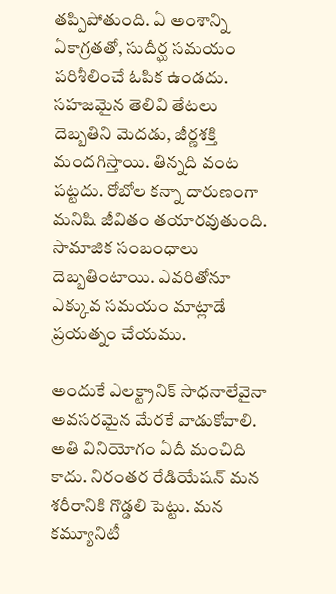తప్పిపోతుంది. ఏ అంశాన్ని ఏకాగ్రతతో, సుదీర్ఘ సమయం పరిశీలించే ఓపిక ఉండదు. సహజమైన తెలివి తేటలు దెబ్బతిని మెదడు, జీర్ణశక్తి  మందగిస్తాయి. తిన్నది వంట పట్టదు. రోబోల కన్నా దారుణంగా మనిషి జీవితం తయారవుతుంది. సామాజిక సంబంధాలు దెబ్బతింటాయి. ఎవరితోనూ ఎక్కువ సమయం మాట్లాడే ప్రయత్నం చేయము.

అందుకే ఎలక్ట్రానిక్ సాధనాలేవైనా అవసరమైన మేరకే వాడుకోవాలి. అతి వినియోగం ఏదీ మంచిది కాదు. నిరంతర రేడియేషన్ మన శరీరానికి గొడ్డలి పెట్టు. మన కమ్యూనిటీ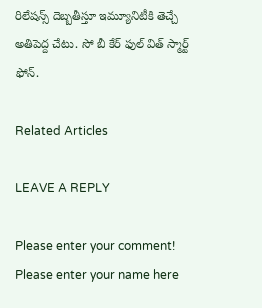రిలేషన్స్ దెబ్బతీస్తూ ఇమ్యూనిటీకి తెచ్చే అతిపెద్ద చేటు. సో బీ కేర్ ఫుల్‌ విత్ స్మార్ట్ ఫోన్.

Related Articles

LEAVE A REPLY

Please enter your comment!
Please enter your name here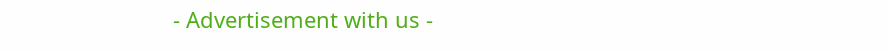- Advertisement with us -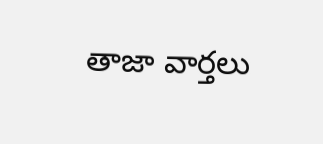తాజా వార్తలు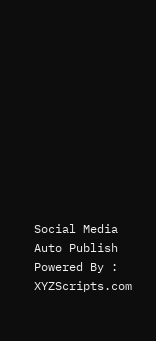Social Media Auto Publish Powered By : XYZScripts.com